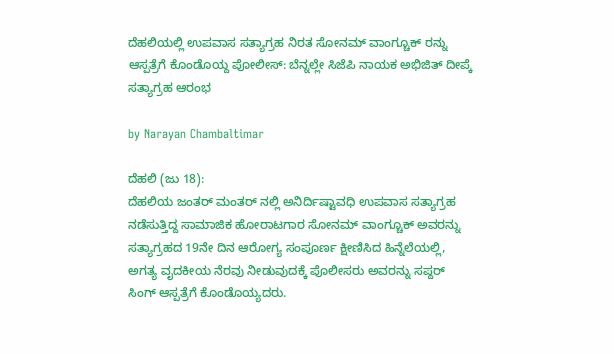ದೆಹಲಿಯಲ್ಲಿ ಉಪವಾಸ ಸತ್ಯಾಗ್ರಹ ನಿರತ ಸೋನಮ್ ವಾಂಗ್ಚೂಕ್ ರನ್ನು ಆಸ್ಪತ್ರೆಗೆ ಕೊಂಡೊಯ್ದ ಪೋಲೀಸ್: ಬೆನ್ನಲ್ಲೇ ಸಿಜೆಪಿ ನಾಯಕ ಅಭಿಜಿತ್ ದೀಪ್ಕೆ ಸತ್ಯಾಗ್ರಹ ಆರಂಭ

by Narayan Chambaltimar

ದೆಹಲಿ (ಜು 18):
ದೆಹಲಿಯ ಜಂತರ್ ಮಂತರ್ ನಲ್ಲಿ ಅನಿರ್ದಿಷ್ಟಾವಧಿ ಉಪವಾಸ ಸತ್ಯಾಗ್ರಹ ನಡೆಸುತ್ತಿದ್ದ ಸಾಮಾಜಿಕ ಹೋರಾಟಗಾರ ಸೋನಮ್ ವಾಂಗ್ಚೂಕ್ ಅವರನ್ನು ಸತ್ಯಾಗ್ರಹದ 19ನೇ ದಿನ ಆರೋಗ್ಯ ಸಂಪೂರ್ಣ ಕ್ಷೀಣಿಸಿದ ಹಿನ್ನೆಲೆಯಲ್ಲಿ, ಅಗತ್ಯ ವೖದಕೀಯ ನೆರವು ನೀಡುವುದಕ್ಕೆ ಪೊಲೀಸರು ಅವರನ್ನು ಸಪ್ದರ್ ಸಿಂಗ್ ಆಸ್ಪತ್ರೆಗೆ ಕೊಂಡೊಯ್ಯದರು.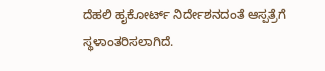ದೆಹಲಿ ಹೖಕೋರ್ಟ್ ನಿರ್ದೇಶನದಂತೆ ಆಸ್ಪತ್ರೆಗೆ ಸ್ಥಳಾಂತರಿಸಲಾಗಿದೆ.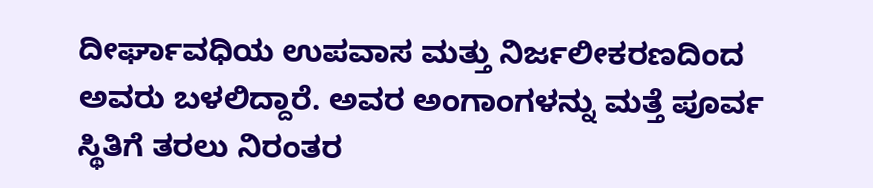ದೀರ್ಘಾವಧಿಯ ಉಪವಾಸ ಮತ್ತು ನಿರ್ಜಲೀಕರಣದಿಂದ ಅವರು ಬಳಲಿದ್ದಾರೆ. ಅವರ ಅಂಗಾಂಗಳನ್ನು ಮತ್ತೆ ಪೂರ್ವ ಸ್ಥಿತಿಗೆ ತರಲು ನಿರಂತರ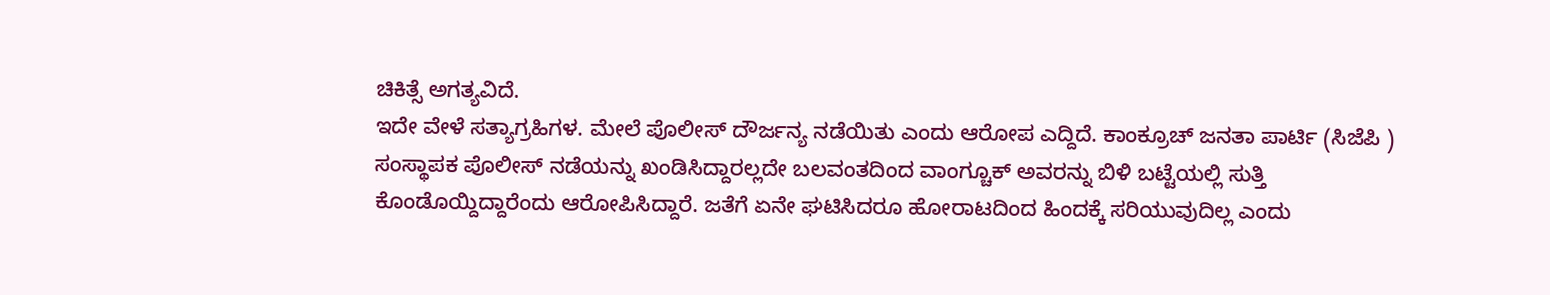ಚಿಕಿತ್ಸೆ ಅಗತ್ಯವಿದೆ.
ಇದೇ ವೇಳೆ ಸತ್ಯಾಗ್ರಹಿಗಳ. ಮೇಲೆ ಪೊಲೀಸ್ ದೌರ್ಜನ್ಯ ನಡೆಯಿತು ಎಂದು ಆರೋಪ ಎದ್ದಿದೆ. ಕಾಂಕ್ರೂಚ್ ಜನತಾ ಪಾರ್ಟಿ (ಸಿಜೆಪಿ ) ಸಂಸ್ಥಾಪಕ ಪೊಲೀಸ್ ನಡೆಯನ್ನು ಖಂಡಿಸಿದ್ದಾರಲ್ಲದೇ ಬಲವಂತದಿಂದ ವಾಂಗ್ಚೂಕ್ ಅವರನ್ನು ಬಿಳಿ ಬಟ್ಟೆಯಲ್ಲಿ ಸುತ್ತಿ ಕೊಂಡೊಯ್ದಿದ್ದಾರೆಂದು ಆರೋಪಿಸಿದ್ದಾರೆ. ಜತೆಗೆ ಏನೇ ಘಟಿಸಿದರೂ ಹೋರಾಟದಿಂದ ಹಿಂದಕ್ಕೆ ಸರಿಯುವುದಿಲ್ಲ ಎಂದು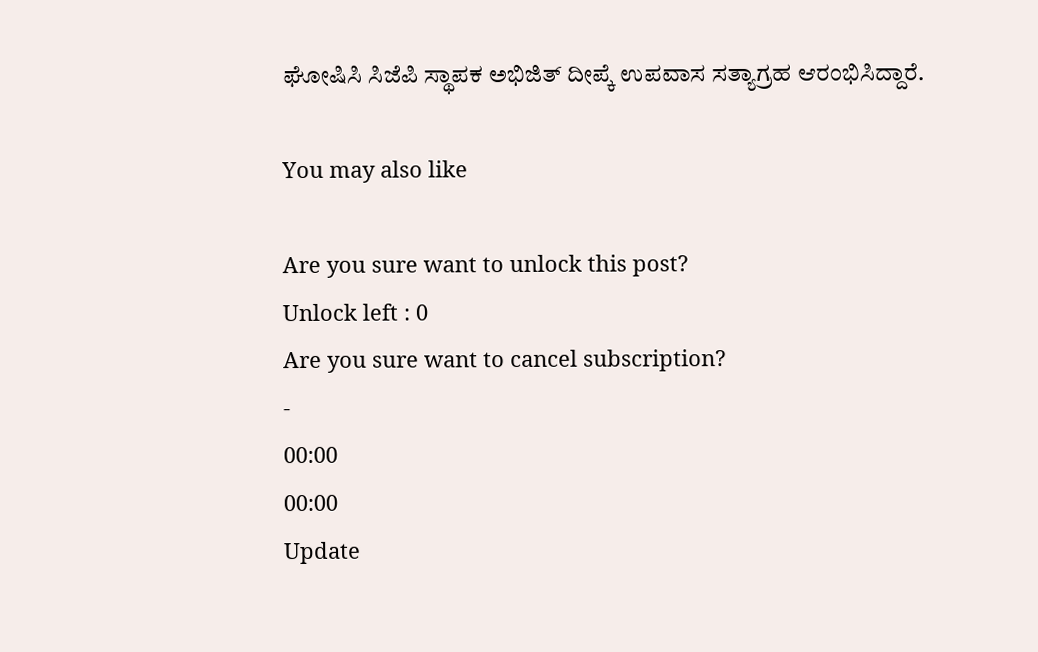ಘೋಷಿಸಿ ಸಿಜೆಪಿ ಸ್ಥಾಪಕ ಅಭಿಜಿತ್ ದೀಪ್ಕೆ ಉಪವಾಸ ಸತ್ಯಾಗ್ರಹ ಆರಂಭಿಸಿದ್ದಾರೆ.

You may also like

Are you sure want to unlock this post?
Unlock left : 0
Are you sure want to cancel subscription?
-
00:00
00:00
Update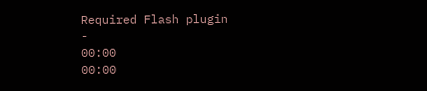Required Flash plugin
-
00:00
00:00